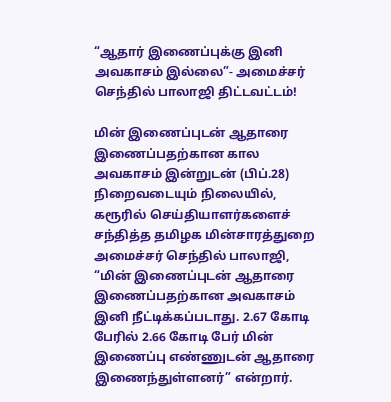“ஆதார் இணைப்புக்கு இனி அவகாசம் இல்லை”- அமைச்சர் செந்தில் பாலாஜி திட்டவட்டம்!

மின் இணைப்புடன் ஆதாரை இணைப்பதற்கான கால அவகாசம் இன்றுடன் (பிப்.28) நிறைவடையும் நிலையில், கரூரில் செய்தியாளர்களைச் சந்தித்த தமிழக மின்சாரத்துறை அமைச்சர் செந்தில் பாலாஜி, “மின் இணைப்புடன் ஆதாரை இணைப்பதற்கான அவகாசம் இனி நீட்டிக்கப்படாது. 2.67 கோடி பேரில் 2.66 கோடி பேர் மின் இணைப்பு எண்ணுடன் ஆதாரை இணைந்துள்ளனர்” என்றார்.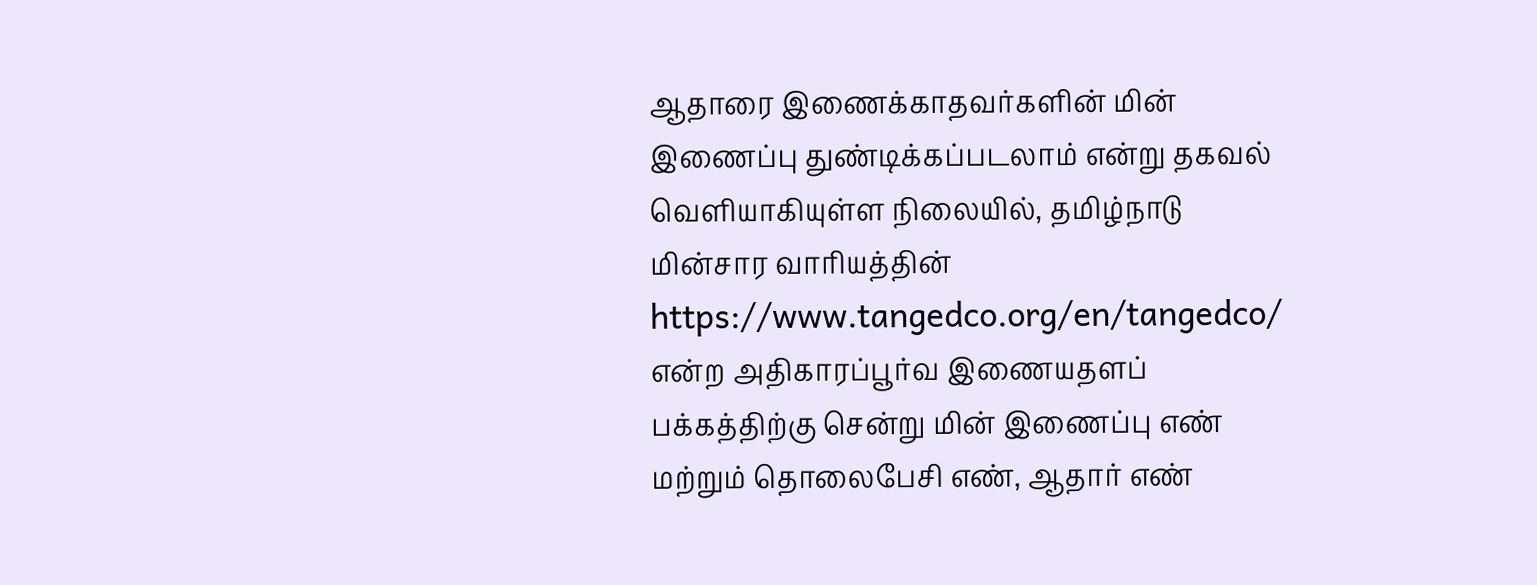ஆதாரை இணைக்காதவர்களின் மின் இணைப்பு துண்டிக்கப்படலாம் என்று தகவல் வெளியாகியுள்ள நிலையில், தமிழ்நாடு மின்சார வாரியத்தின் https://www.tangedco.org/en/tangedco/ என்ற அதிகாரப்பூர்வ இணையதளப் பக்கத்திற்கு சென்று மின் இணைப்பு எண் மற்றும் தொலைபேசி எண், ஆதார் எண்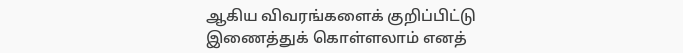ஆகிய விவரங்களைக் குறிப்பிட்டு இணைத்துக் கொள்ளலாம் எனத்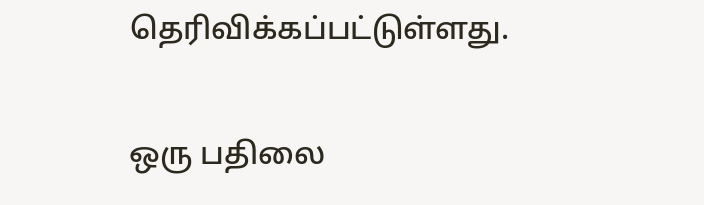தெரிவிக்கப்பட்டுள்ளது.

ஒரு பதிலை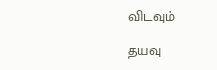விடவும்

தயவு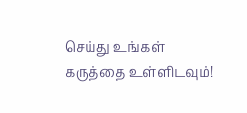செய்து உங்கள் கருத்தை உள்ளிடவும்!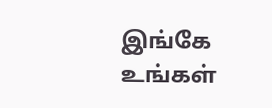இங்கே உங்கள்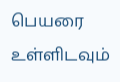பெயரை உள்ளிடவும்